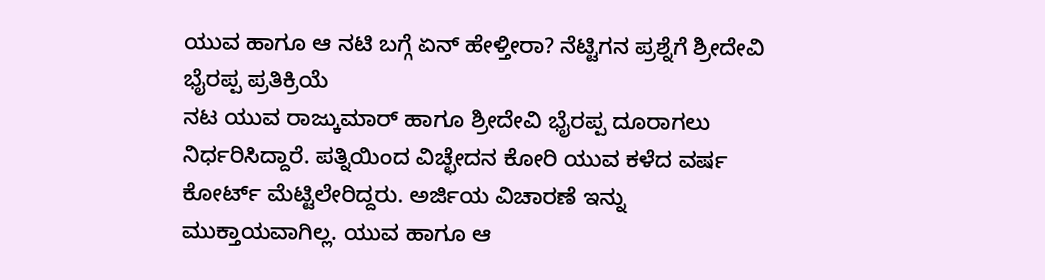ಯುವ ಹಾಗೂ ಆ ನಟಿ ಬಗ್ಗೆ ಏನ್ ಹೇಳ್ತೀರಾ? ನೆಟ್ಟಿಗನ ಪ್ರಶ್ನೆಗೆ ಶ್ರೀದೇವಿ ಭೈರಪ್ಪ ಪ್ರತಿಕ್ರಿಯೆ
ನಟ ಯುವ ರಾಜ್ಕುಮಾರ್ ಹಾಗೂ ಶ್ರೀದೇವಿ ಭೈರಪ್ಪ ದೂರಾಗಲು ನಿರ್ಧರಿಸಿದ್ದಾರೆ. ಪತ್ನಿಯಿಂದ ವಿಚ್ಛೇದನ ಕೋರಿ ಯುವ ಕಳೆದ ವರ್ಷ ಕೋರ್ಟ್ ಮೆಟ್ಟಿಲೇರಿದ್ದರು. ಅರ್ಜಿಯ ವಿಚಾರಣೆ ಇನ್ನು ಮುಕ್ತಾಯವಾಗಿಲ್ಲ. ಯುವ ಹಾಗೂ ಆ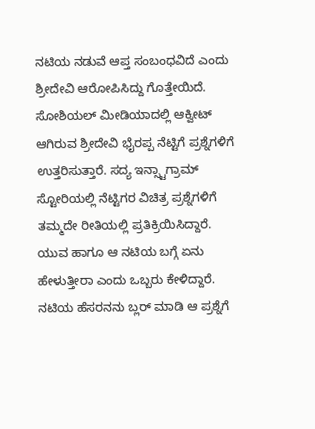ನಟಿಯ ನಡುವೆ ಆಪ್ತ ಸಂಬಂಧವಿದೆ ಎಂದು ಶ್ರೀದೇವಿ ಆರೋಪಿಸಿದ್ದು ಗೊತ್ತೇಯಿದೆ.
ಸೋಶಿಯಲ್ ಮೀಡಿಯಾದಲ್ಲಿ ಆಕ್ವೀಟ್ ಆಗಿರುವ ಶ್ರೀದೇವಿ ಭೈರಪ್ಪ ನೆಟ್ಟಿಗೆ ಪ್ರಶ್ನೆಗಳಿಗೆ ಉತ್ತರಿಸುತ್ತಾರೆ. ಸದ್ಯ ಇನ್ಸ್ಟಾಗ್ರಾಮ್ ಸ್ಟೋರಿಯಲ್ಲಿ ನೆಟ್ಟಿಗರ ವಿಚಿತ್ರ ಪ್ರಶ್ನೆಗಳಿಗೆ ತಮ್ಮದೇ ರೀತಿಯಲ್ಲಿ ಪ್ರತಿಕ್ರಿಯಿಸಿದ್ದಾರೆ. ಯುವ ಹಾಗೂ ಆ ನಟಿಯ ಬಗ್ಗೆ ಏನು ಹೇಳುತ್ತೀರಾ ಎಂದು ಒಬ್ಬರು ಕೇಳಿದ್ದಾರೆ. ನಟಿಯ ಹೆಸರನನು ಬ್ಲರ್ ಮಾಡಿ ಆ ಪ್ರಶ್ನೆಗೆ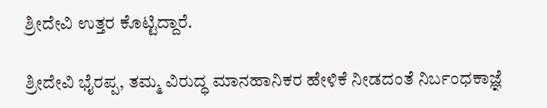ಶ್ರೀದೇವಿ ಉತ್ತರ ಕೊಟ್ಟಿದ್ದಾರೆ.

ಶ್ರೀದೇವಿ ಭೈರಪ್ಪ, ತಮ್ಮ ವಿರುದ್ಧ ಮಾನಹಾನಿಕರ ಹೇಳಿಕೆ ನೀಡದಂತೆ ನಿರ್ಬಂಧಕಾಜ್ಞೆ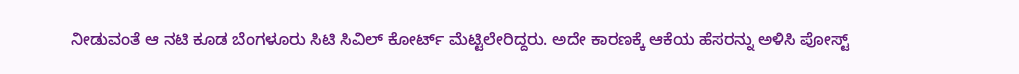ನೀಡುವಂತೆ ಆ ನಟಿ ಕೂಡ ಬೆಂಗಳೂರು ಸಿಟಿ ಸಿವಿಲ್ ಕೋರ್ಟ್ ಮೆಟ್ಟಿಲೇರಿದ್ದರು. ಅದೇ ಕಾರಣಕ್ಕೆ ಆಕೆಯ ಹೆಸರನ್ನು ಅಳಿಸಿ ಪೋಸ್ಟ್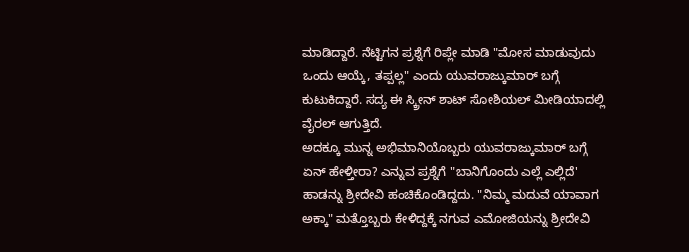ಮಾಡಿದ್ದಾರೆ. ನೆಟ್ಟಿಗನ ಪ್ರಶ್ನೆಗೆ ರಿಪ್ಲೇ ಮಾಡಿ "ಮೋಸ ಮಾಡುವುದು ಒಂದು ಆಯ್ಕೆ, ತಪ್ಪಲ್ಲ" ಎಂದು ಯುವರಾಜ್ಕುಮಾರ್ ಬಗ್ಗೆ ಕುಟುಕಿದ್ದಾರೆ. ಸದ್ಯ ಈ ಸ್ಕ್ರೀನ್ ಶಾಟ್ ಸೋಶಿಯಲ್ ಮೀಡಿಯಾದಲ್ಲಿ ವೈರಲ್ ಆಗುತ್ತಿದೆ.
ಅದಕ್ಕೂ ಮುನ್ನ ಅಭಿಮಾನಿಯೊಬ್ಬರು ಯುವರಾಜ್ಕುಮಾರ್ ಬಗ್ಗೆ ಏನ್ ಹೇಳ್ತೀರಾ? ಎನ್ನುವ ಪ್ರಶ್ನೆಗೆ "ಬಾನಿಗೊಂದು ಎಲ್ಲೆ ಎಲ್ಲಿದೆ' ಹಾಡನ್ನು ಶ್ರೀದೇವಿ ಹಂಚಿಕೊಂಡಿದ್ದದು. "ನಿಮ್ಮ ಮದುವೆ ಯಾವಾಗ ಅಕ್ಕಾ" ಮತ್ತೊಬ್ಬರು ಕೇಳಿದ್ದಕ್ಕೆ ನಗುವ ಎಮೋಜಿಯನ್ನು ಶ್ರೀದೇವಿ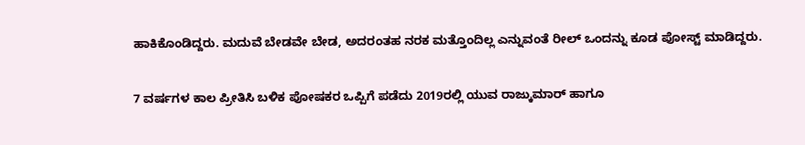ಹಾಕಿಕೊಂಡಿದ್ದರು. ಮದುವೆ ಬೇಡವೇ ಬೇಡ, ಅದರಂತಹ ನರಕ ಮತ್ತೊಂದಿಲ್ಲ ಎನ್ನುವಂತೆ ರೀಲ್ ಒಂದನ್ನು ಕೂಡ ಪೋಸ್ಟ್ ಮಾಡಿದ್ದರು.

7 ವರ್ಷಗಳ ಕಾಲ ಪ್ರೀತಿಸಿ ಬಳಿಕ ಪೋಷಕರ ಒಪ್ಪಿಗೆ ಪಡೆದು 2019ರಲ್ಲಿ ಯುವ ರಾಜ್ಕುಮಾರ್ ಹಾಗೂ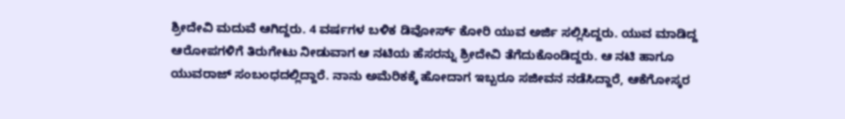ಶ್ರೀದೇವಿ ಮದುವೆ ಆಗಿದ್ದರು. 4 ವರ್ಷಗಳ ಬಳಿಕ ಡಿವೋರ್ಸ್ ಕೋರಿ ಯುವ ಅರ್ಜಿ ಸಲ್ಲಿಸಿದ್ದರು. ಯುವ ಮಾಡಿದ್ದ ಆರೋಪಗಳಿಗೆ ತಿರುಗೇಟು ನೀಡುವಾಗ ಆ ನಟಿಯ ಹೆಸರನ್ನು ಶ್ರೀದೇವಿ ತೆಗೆದುಕೊಂಡಿದ್ದರು. ಆ ನಟಿ ಹಾಗೂ ಯುವರಾಜ್ ಸಂಬಂಧದಲ್ಲಿದ್ದಾರೆ. ನಾನು ಅಮೆರಿಕಕ್ಕೆ ಹೋದಾಗ ಇಬ್ಬರೂ ಸಜೀವನ ನಡೆಸಿದ್ದಾರೆ, ಆಕೆಗೋಸ್ಕರ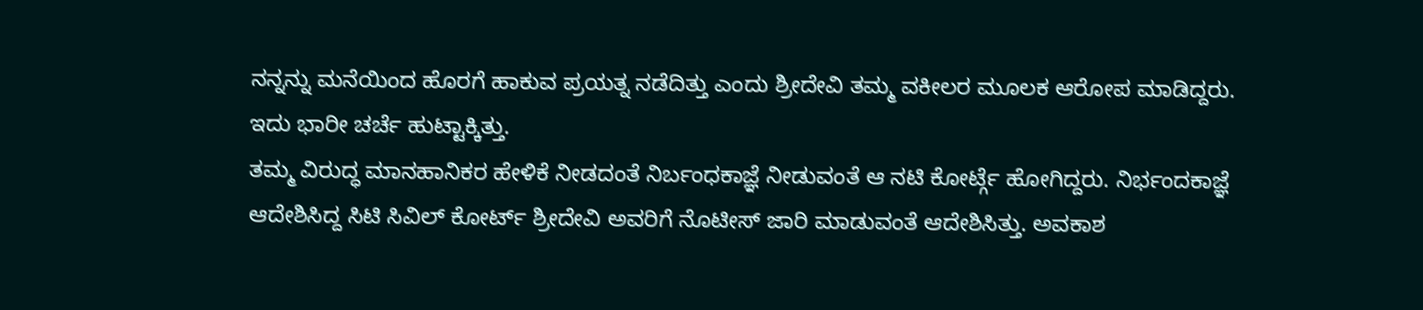ನನ್ನನ್ನು ಮನೆಯಿಂದ ಹೊರಗೆ ಹಾಕುವ ಪ್ರಯತ್ನ ನಡೆದಿತ್ತು ಎಂದು ಶ್ರೀದೇವಿ ತಮ್ಮ ವಕೀಲರ ಮೂಲಕ ಆರೋಪ ಮಾಡಿದ್ದರು. ಇದು ಭಾರೀ ಚರ್ಚೆ ಹುಟ್ಟಾಕ್ಕಿತ್ತು.
ತಮ್ಮ ವಿರುದ್ಧ ಮಾನಹಾನಿಕರ ಹೇಳಿಕೆ ನೀಡದಂತೆ ನಿರ್ಬಂಧಕಾಜ್ಞೆ ನೀಡುವಂತೆ ಆ ನಟಿ ಕೋರ್ಟ್ಗೆ ಹೋಗಿದ್ದರು. ನಿರ್ಭಂದಕಾಜ್ಞೆ ಆದೇಶಿಸಿದ್ದ ಸಿಟಿ ಸಿವಿಲ್ ಕೋರ್ಟ್ ಶ್ರೀದೇವಿ ಅವರಿಗೆ ನೊಟೀಸ್ ಜಾರಿ ಮಾಡುವಂತೆ ಆದೇಶಿಸಿತ್ತು. ಅವಕಾಶ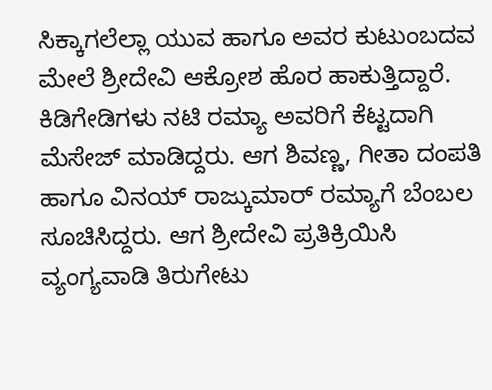ಸಿಕ್ಕಾಗಲೆಲ್ಲಾ ಯುವ ಹಾಗೂ ಅವರ ಕುಟುಂಬದವ ಮೇಲೆ ಶ್ರೀದೇವಿ ಆಕ್ರೋಶ ಹೊರ ಹಾಕುತ್ತಿದ್ದಾರೆ. ಕಿಡಿಗೇಡಿಗಳು ನಟಿ ರಮ್ಯಾ ಅವರಿಗೆ ಕೆಟ್ಟದಾಗಿ ಮೆಸೇಜ್ ಮಾಡಿದ್ದರು. ಆಗ ಶಿವಣ್ಣ, ಗೀತಾ ದಂಪತಿ ಹಾಗೂ ವಿನಯ್ ರಾಜ್ಕುಮಾರ್ ರಮ್ಯಾಗೆ ಬೆಂಬಲ ಸೂಚಿಸಿದ್ದರು. ಆಗ ಶ್ರೀದೇವಿ ಪ್ರತಿಕ್ರಿಯಿಸಿ ವ್ಯಂಗ್ಯವಾಡಿ ತಿರುಗೇಟು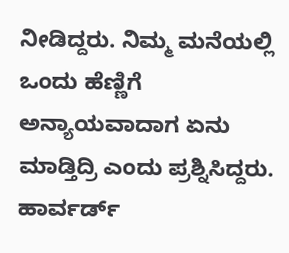ನೀಡಿದ್ದರು. ನಿಮ್ಮ ಮನೆಯಲ್ಲಿ ಒಂದು ಹೆಣ್ಣಿಗೆ ಅನ್ಯಾಯವಾದಾಗ ಏನು ಮಾಡ್ತಿದ್ರಿ ಎಂದು ಪ್ರಶ್ನಿಸಿದ್ದರು.
ಹಾರ್ವರ್ಡ್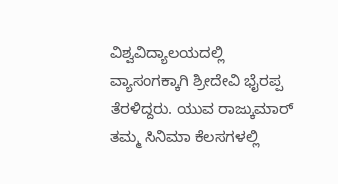ವಿಶ್ವವಿದ್ಯಾಲಯದಲ್ಲಿ ವ್ಯಾಸಂಗಕ್ಕಾಗಿ ಶ್ರೀದೇವಿ ಭೈರಪ್ಪ ತೆರಳಿದ್ದರು. ಯುವ ರಾಜ್ಕುಮಾರ್ ತಮ್ಮ ಸಿನಿಮಾ ಕೆಲಸಗಳಲ್ಲಿ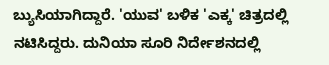ಬ್ಯುಸಿಯಾಗಿದ್ದಾರೆ. 'ಯುವ' ಬಳಿಕ 'ಎಕ್ಕ' ಚಿತ್ರದಲ್ಲಿ ನಟಿಸಿದ್ದರು. ದುನಿಯಾ ಸೂರಿ ನಿರ್ದೇಶನದಲ್ಲಿ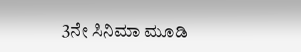3ನೇ ಸಿನಿಮಾ ಮೂಡಿ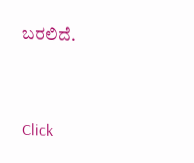ಬರಲಿದೆ.


Click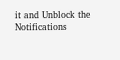it and Unblock the Notifications